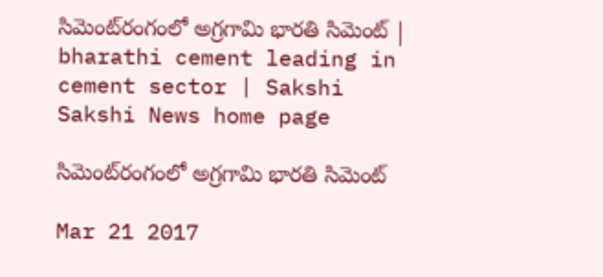సిమెంట్‌రంగంలో అగ్రగామి భారతి సిమెంట్‌ | bharathi cement leading in cement sector | Sakshi
Sakshi News home page

సిమెంట్‌రంగంలో అగ్రగామి భారతి సిమెంట్‌

Mar 21 2017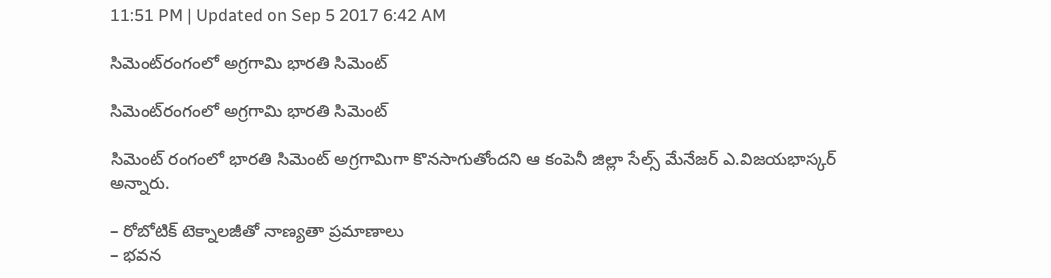11:51 PM | Updated on Sep 5 2017 6:42 AM

సిమెంట్‌రంగంలో అగ్రగామి భారతి సిమెంట్‌

సిమెంట్‌రంగంలో అగ్రగామి భారతి సిమెంట్‌

సిమెంట్‌ రంగంలో భారతి సిమెంట్‌ అగ్రగామిగా కొనసాగుతోందని ఆ కంపెనీ జిల్లా సేల్స్‌ మేనేజర్‌ ఎ.విజయభాస్కర్‌ అన్నారు.

– రోబోటిక్‌ టెక్నాలజీతో నాణ్యతా ప్రమాణాలు
– భవన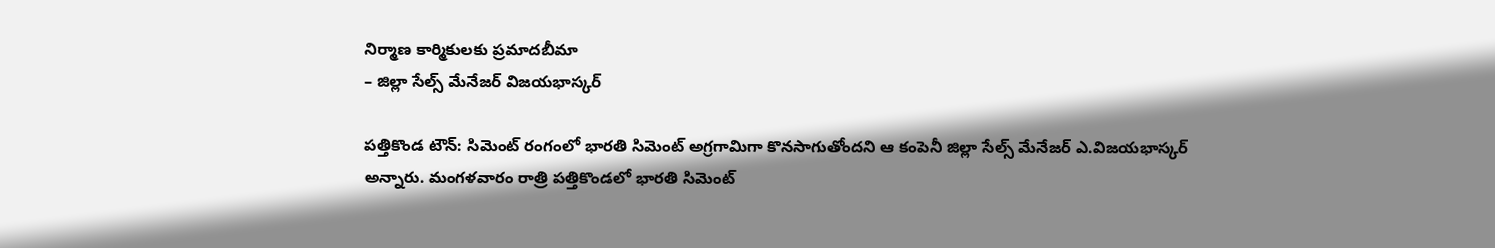నిర్మాణ కార్మికులకు ప్రమాదబీమా
– జిల్లా సేల్స్‌ మేనేజర్‌ విజయభాస్కర్‌

పత్తికొండ టౌన్‌: సిమెంట్‌ రంగంలో భారతి సిమెంట్‌ అగ్రగామిగా కొనసాగుతోందని ఆ కంపెనీ జిల్లా సేల్స్‌ మేనేజర్‌ ఎ.విజయభాస్కర్‌ అన్నారు. మంగళవారం రాత్రి పత్తికొండలో భారతి సిమెంట్‌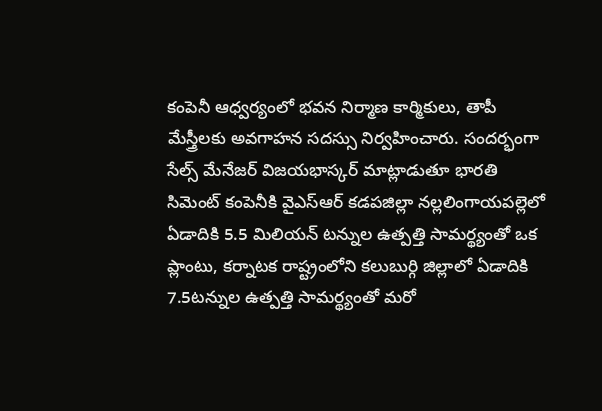కంపెనీ ఆధ్వర్యంలో భవన నిర్మాణ కార్మికులు, తాపీ మేస్త్రీలకు అవగాహన సదస్సు నిర్వహించారు. సందర్భంగా సేల్స్‌ మేనేజర్‌ విజయభాస్కర్‌ మాట్లాడుతూ భారతి సిమెంట్‌ కంపెనీకి వైఎస్‌ఆర్‌ కడపజిల్లా నల్లలింగాయపల్లెలో ఏడాదికి 5.5 మిలియన్‌ టన్నుల ఉత్పత్తి సామర్థ్యంతో ఒక ప్లాంటు, కర్నాటక రాష్ట్రంలోని కలుబుర్గి జిల్లాలో ఏడాదికి 7.5టన్నుల ఉత్పత్తి సామర్థ్యంతో మరో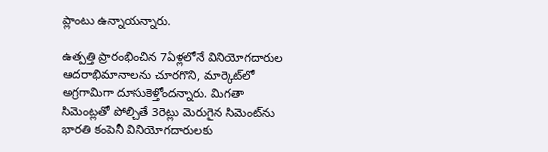ప్లాంటు ఉన్నాయన్నారు.

ఉత్పత్తి ప్రారంభించిన 7ఏళ్లలోనే వినియోగదారుల ఆదరాభిమానాలను చూరగొని, మార్కెట్‌లో అగ్రగామిగా దూసుకెళ్తోందన్నారు. మిగతా సిమెంట్లతో పోల్చితే 3రెట్లు మెరుగైన సిమెంట్‌ను భారతి కంపెనీ వినియోగదారులకు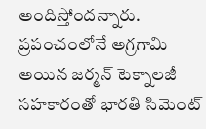అందిస్తోందన్నారు. ప్రపంచంలోనే అగ్రగామి అయిన జర్మన్‌ టెక్నాలజీ సహకారంతో భారతి సిమెంట్‌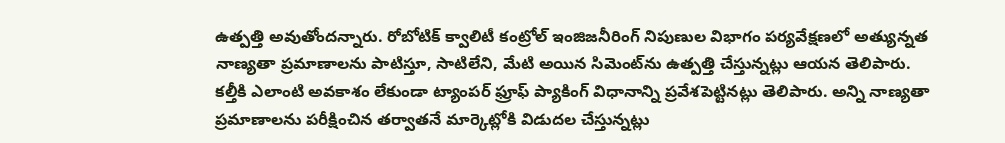ఉత్పత్తి అవుతోందన్నారు. రోబోటిక్‌ క్వాలిటీ కంట్రోల్‌ ఇంజిజనీరింగ్‌ నిపుణుల విభాగం పర్యవేక్షణలో అత్యున్నత నాణ్యతా ప్రమాణాలను పాటిస్తూ, సాటిలేని, మేటి అయిన సిమెంట్‌ను ఉత్పత్తి చేస్తున్నట్లు ఆయన తెలిపారు. కల్తీకి ఎలాంటి అవకాశం లేకుండా ట్యాంపర్‌ ఫ్రూఫ్‌ ప్యాకింగ్‌ విధానాన్ని ప్రవేశపెట్టినట్లు తెలిపారు. అన్ని నాణ్యతా ప్రమాణాలను పరీక్షించిన తర్వాతనే మార్కెట్లోకి విడుదల చేస్తున్నట్లు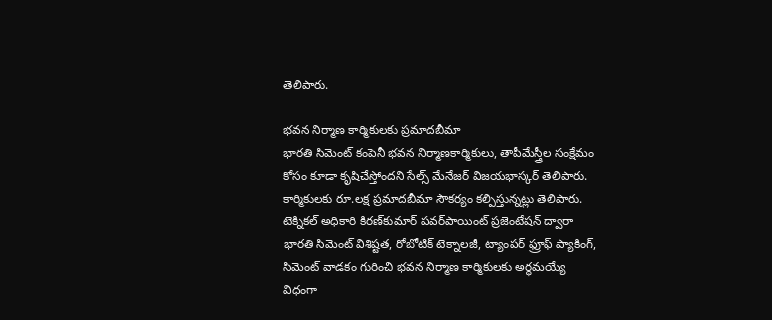తెలిపారు.

భవన నిర్మాణ కార్మికులకు ప్రమాదబీమా
భారతి సిమెంట్‌ కంపెనీ భవన నిర్మాణకార్మికులు, తాపీమేస్త్రీల సంక్షేమం కోసం కూడా కృషిచేస్తోందని సేల్స్‌ మేనేజర్‌ విజయభాస్కర్‌ తెలిపారు. కార్మికులకు రూ.లక్ష ప్రమాదబీమా సౌకర్యం కల్పిస్తున్నట్లు తెలిపారు. టెక్నికల్‌ అధికారి కిరణ్‌కుమార్‌ పవర్‌పాయింట్‌ ప్రజెంటేషన్‌ ద్వారా భారతి సిమెంట్‌ విశిష్టత, రోబోటిక్‌ టెక్నాలజీ, ట్యాంపర్‌ ఫ్రూఫ్‌ ప్యాకింగ్, సిమెంట్‌ వాడకం గురించి భవన నిర్మాణ కార్మికులకు అర్థమయ్యే విధంగా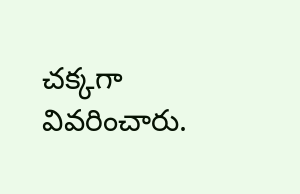చక్కగా వివరించారు.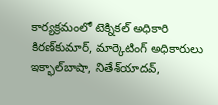కార్యక్రమంలో టెక్నికల్‌ అధికారి కిరణ్‌కుమార్, మార్కెటింగ్‌ అధికారులు ఇక్భాల్‌బాషా, నితేశ్‌యాదవ్,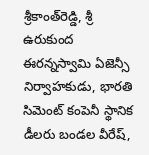శ్రీకాంత్‌రెడ్డి, శ్రీ ఉరుకుంద ఈరన్నస్వామి ఏజెన్సీ నిర్వాహకుడు, భారతి సిమెంట్‌ కంపెనీ స్థానిక డీలరు బండల వీరేష్,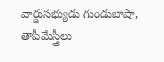వార్డుసభ్యుడు గుండుబాషా, తాపీమేస్త్రీలు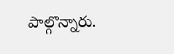పాల్గొన్నారు.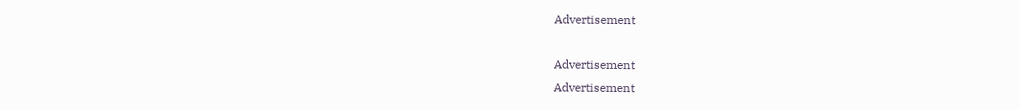Advertisement

Advertisement
Advertisement